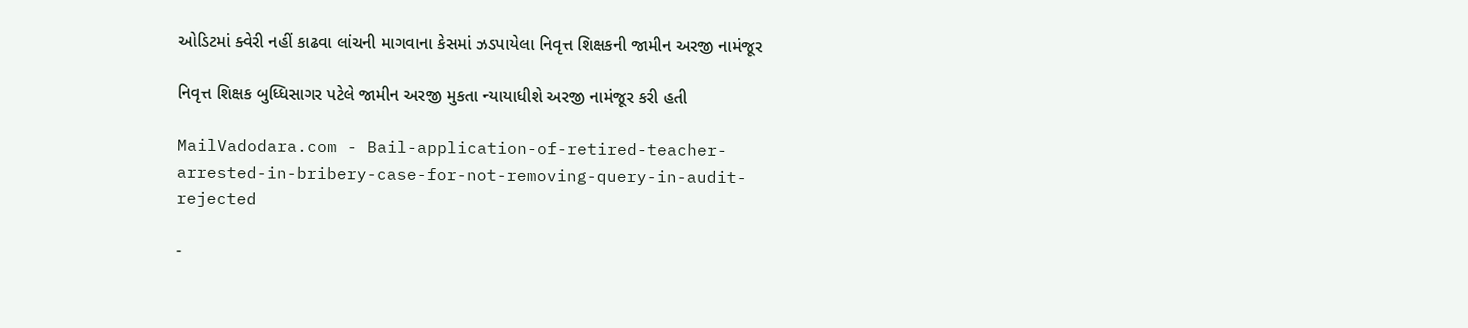ઓડિટમાં ક્વેરી નહીં કાઢવા લાંચની માગવાના કેસમાં ઝડપાયેલા નિવૃત્ત શિક્ષકની જામીન અરજી નામંજૂર

નિવૃત્ત શિક્ષક બુધ્ધિસાગર પટેલે જામીન અરજી મુકતા ન્યાયાધીશે અરજી નામંજૂર કરી હતી

MailVadodara.com - Bail-application-of-retired-teacher-arrested-in-bribery-case-for-not-removing-query-in-audit-rejected

-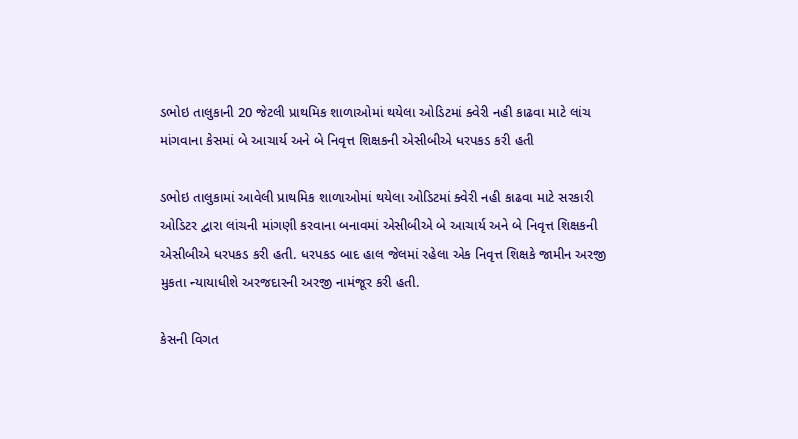ડભોઇ તાલુકાની 20 જેટલી પ્રાથમિક શાળાઓમાં થયેલા ઓડિટમાં ક્વેરી નહી કાઢવા માટે લાંચ માંગવાના કેસમાં બે આચાર્ય અને બે નિવૃત્ત શિક્ષકની એસીબીએ ધરપકડ કરી હતી

ડભોઇ તાલુકામાં આવેલી પ્રાથમિક શાળાઓમાં થયેલા ઓડિટમાં ક્વેરી નહી કાઢવા માટે સરકારી ઓડિટર દ્વારા લાંચની માંગણી કરવાના બનાવમાં એસીબીએ બે આચાર્ય અને બે નિવૃત્ત શિક્ષકની એસીબીએ ધરપકડ કરી હતી. ધરપકડ બાદ હાલ જેલમાં રહેલા એક નિવૃત્ત શિક્ષકે જામીન અરજી મુકતા ન્યાયાધીશે અરજદારની અરજી નામંજૂર કરી હતી.

કેસની વિગત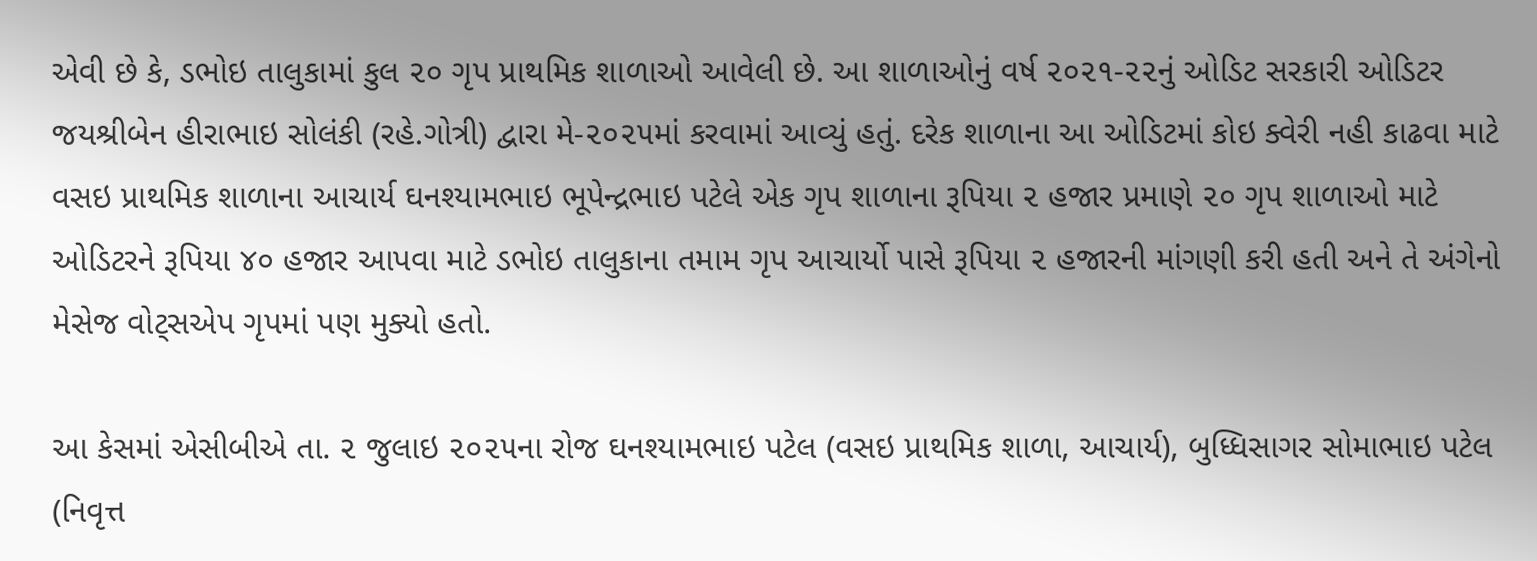એવી છે કે, ડભોઇ તાલુકામાં કુલ ૨૦ ગૃપ પ્રાથમિક શાળાઓ આવેલી છે. આ શાળાઓનું વર્ષ ૨૦૨૧-૨૨નું ઓડિટ સરકારી ઓડિટર જયશ્રીબેન હીરાભાઇ સોલંકી (રહે.ગોત્રી) દ્વારા મે-૨૦૨૫માં કરવામાં આવ્યું હતું. દરેક શાળાના આ ઓડિટમાં કોઇ ક્વેરી નહી કાઢવા માટે વસઇ પ્રાથમિક શાળાના આચાર્ય ઘનશ્યામભાઇ ભૂપેન્દ્રભાઇ પટેલે એક ગૃપ શાળાના રૂપિયા ૨ હજાર પ્રમાણે ૨૦ ગૃપ શાળાઓ માટે ઓડિટરને રૂપિયા ૪૦ હજાર આપવા માટે ડભોઇ તાલુકાના તમામ ગૃપ આચાર્યો પાસે રૂપિયા ૨ હજારની માંગણી કરી હતી અને તે અંગેનો મેસેજ વોટ્સએપ ગૃપમાં પણ મુક્યો હતો.

આ કેસમાં એસીબીએ તા. ૨ જુલાઇ ૨૦૨૫ના રોજ ઘનશ્યામભાઇ પટેલ (વસઇ પ્રાથમિક શાળા, આચાર્ય), બુધ્ધિસાગર સોમાભાઇ પટેલ (નિવૃત્ત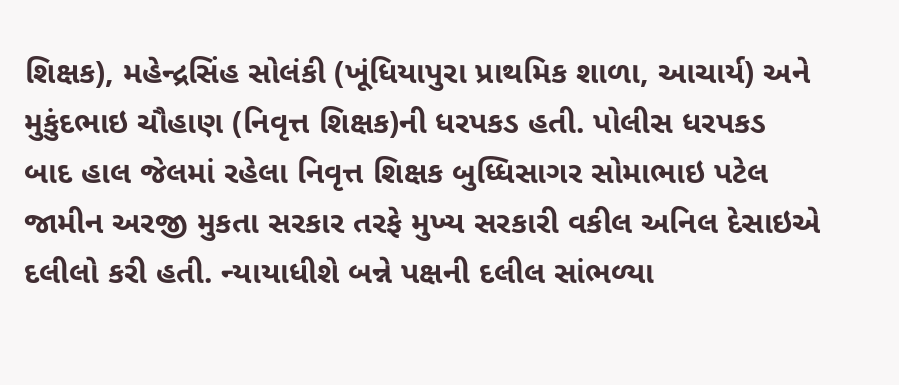શિક્ષક), મહેન્દ્રસિંહ સોલંકી (ખૂંધિયાપુરા પ્રાથમિક શાળા, આચાર્ય) અને મુકુંદભાઇ ચૌહાણ (નિવૃત્ત શિક્ષક)ની ધરપકડ હતી. પોલીસ ધરપકડ બાદ હાલ જેલમાં રહેલા નિવૃત્ત શિક્ષક બુધ્ધિસાગર સોમાભાઇ પટેલ જામીન અરજી મુકતા સરકાર તરફે મુખ્ય સરકારી વકીલ અનિલ દેસાઇએ દલીલો કરી હતી. ન્યાયાધીશે બન્ને પક્ષની દલીલ સાંભળ્યા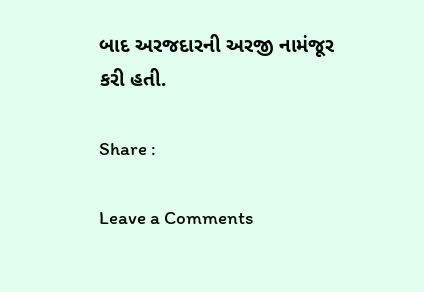બાદ અરજદારની અરજી નામંજૂર કરી હતી.

Share :

Leave a Comments